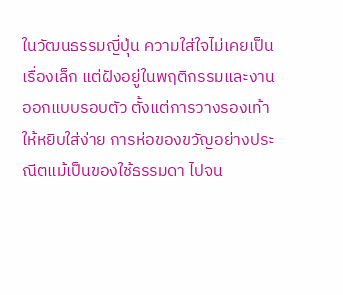ในวัฒนธรรมญี่ปุ่น ความใส่ใจไม่เคยเป็นเรื่องเล็ก แต่ฝังอยู่ในพฤติกรรมและงานออกแบบรอบตัว ตั้งแต่การวางรองเท้าให้หยิบใส่ง่าย การห่อของขวัญอย่างประณีตแม้เป็นของใช้ธรรมดา ไปจน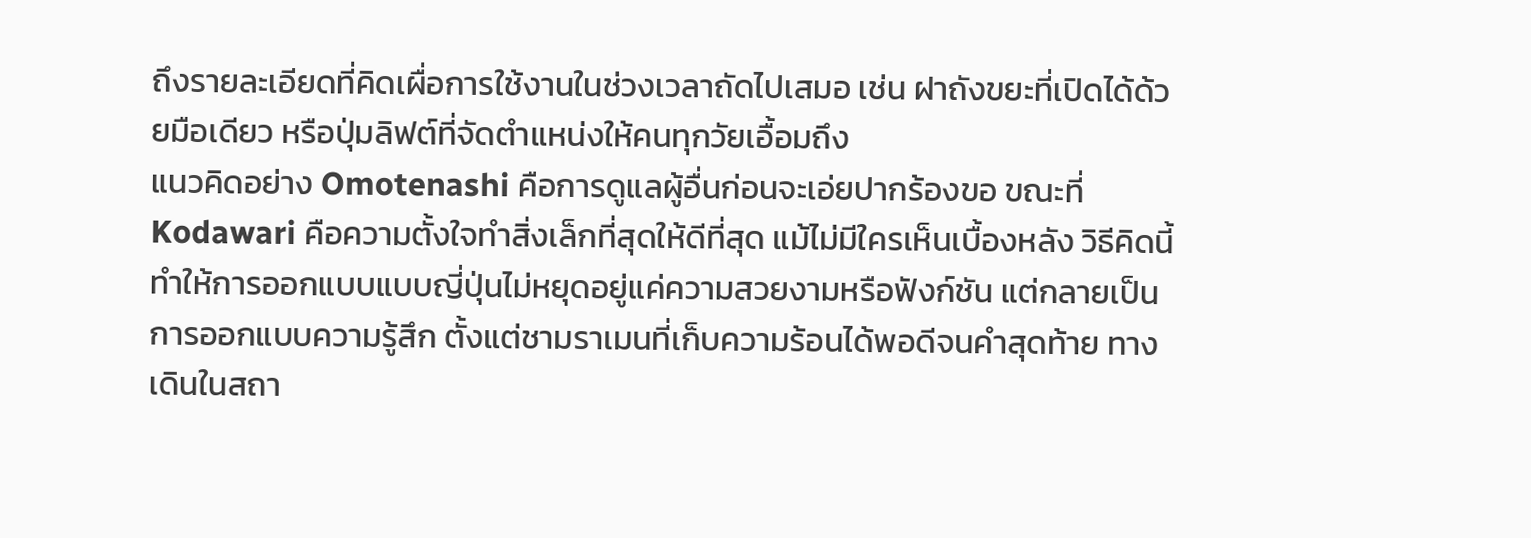ถึงรายละเอียดที่คิดเผื่อการใช้งานในช่วงเวลาถัดไปเสมอ เช่น ฝาถังขยะที่เปิดได้ด้วยมือเดียว หรือปุ่มลิฟต์ที่จัดตำแหน่งให้คนทุกวัยเอื้อมถึง
แนวคิดอย่าง Omotenashi คือการดูแลผู้อื่นก่อนจะเอ่ยปากร้องขอ ขณะที่ Kodawari คือความตั้งใจทำสิ่งเล็กที่สุดให้ดีที่สุด แม้ไม่มีใครเห็นเบื้องหลัง วิธีคิดนี้ทำให้การออกแบบแบบญี่ปุ่นไม่หยุดอยู่แค่ความสวยงามหรือฟังก์ชัน แต่กลายเป็นการออกแบบความรู้สึก ตั้งแต่ชามราเมนที่เก็บความร้อนได้พอดีจนคำสุดท้าย ทางเดินในสถา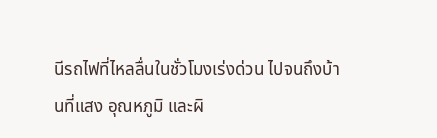นีรถไฟที่ไหลลื่นในชั่วโมงเร่งด่วน ไปจนถึงบ้านที่แสง อุณหภูมิ และผิ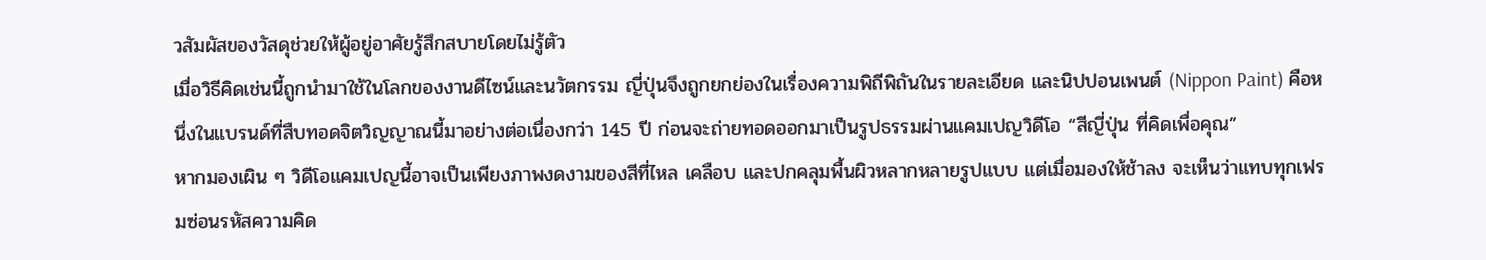วสัมผัสของวัสดุช่วยให้ผู้อยู่อาศัยรู้สึกสบายโดยไม่รู้ตัว
เมื่อวิธีคิดเช่นนี้ถูกนำมาใช้ในโลกของงานดีไซน์และนวัตกรรม ญี่ปุ่นจึงถูกยกย่องในเรื่องความพิถีพิถันในรายละเอียด และนิปปอนเพนต์ (Nippon Paint) คือหนึ่งในแบรนด์ที่สืบทอดจิตวิญญาณนี้มาอย่างต่อเนื่องกว่า 145 ปี ก่อนจะถ่ายทอดออกมาเป็นรูปธรรมผ่านแคมเปญวิดีโอ “สีญี่ปุ่น ที่คิดเพื่อคุณ”
หากมองเผิน ๆ วิดีโอแคมเปญนี้อาจเป็นเพียงภาพงดงามของสีที่ไหล เคลือบ และปกคลุมพื้นผิวหลากหลายรูปแบบ แต่เมื่อมองให้ช้าลง จะเห็นว่าแทบทุกเฟรมซ่อนรหัสความคิด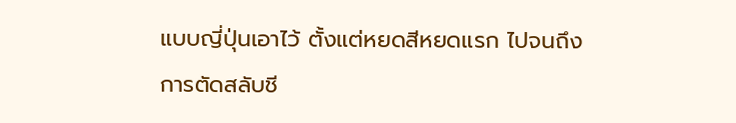แบบญี่ปุ่นเอาไว้ ตั้งแต่หยดสีหยดแรก ไปจนถึงการตัดสลับชี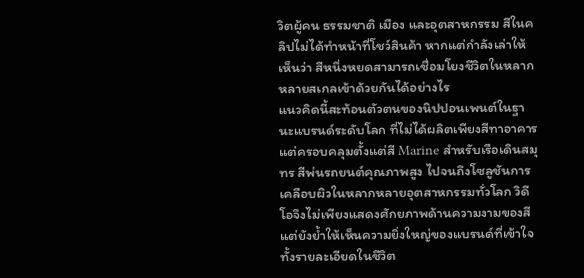วิตผู้คน ธรรมชาติ เมือง และอุตสาหกรรม สีในคลิปไม่ได้ทำหน้าที่โชว์สินค้า หากแต่กำลังเล่าให้เห็นว่า สีหนึ่งหยดสามารถเชื่อมโยงชีวิตในหลากหลายสเกลเข้าด้วยกันได้อย่างไร
แนวคิดนี้สะท้อนตัวตนของนิปปอนเพนต์ในฐานะแบรนด์ระดับโลก ที่ไม่ได้ผลิตเพียงสีทาอาคาร แต่ครอบคลุมตั้งแต่สี Marine สำหรับเรือเดินสมุทร สีพ่นรถยนต์คุณภาพสูง ไปจนถึงโซลูชันการเคลือบผิวในหลากหลายอุตสาหกรรมทั่วโลก วิดีโอจึงไม่เพียงแสดงศักยภาพด้านความงามของสี แต่ยังย้ำให้เห็นความยิ่งใหญ่ของแบรนด์ที่เข้าใจทั้งรายละเอียดในชีวิต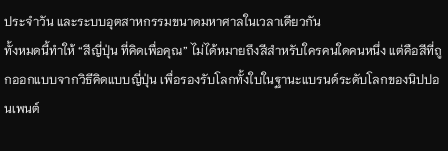ประจำวัน และระบบอุตสาหกรรมขนาดมหาศาลในเวลาเดียวกัน
ทั้งหมดนี้ทำให้ “สีญี่ปุ่น ที่คิดเพื่อคุณ” ไม่ได้หมายถึงสีสำหรับใครคนใดคนหนึ่ง แต่คือสีที่ถูกออกแบบจากวิธีคิดแบบญี่ปุ่น เพื่อรองรับโลกทั้งใบในฐานะแบรนด์ระดับโลกของนิปปอนเพนต์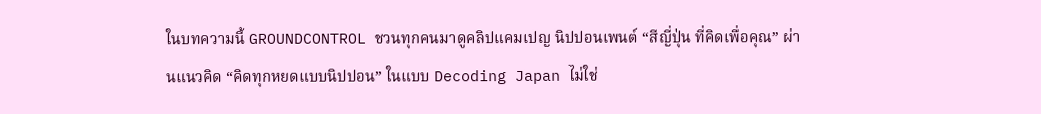ในบทความนี้ GROUNDCONTROL ชวนทุกคนมาดูคลิปแคมเปญ นิปปอนเพนต์ “สีญี่ปุ่น ที่คิดเพื่อคุณ” ผ่านแนวคิด “คิดทุกหยดแบบนิปปอน” ในแบบ Decoding Japan ไม่ใช่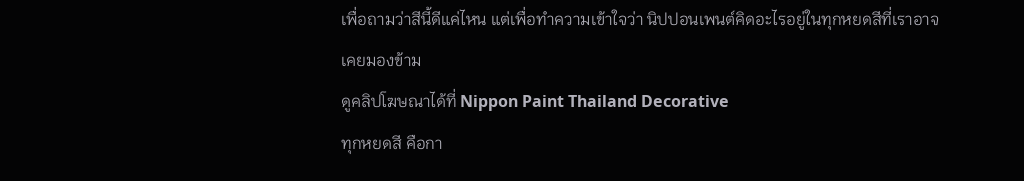เพื่อถามว่าสีนี้ดีแค่ไหน แต่เพื่อทำความเข้าใจว่า นิปปอนเพนต์คิดอะไรอยู่ในทุกหยดสีที่เราอาจเคยมองข้าม
ดูคลิปโฆษณาได้ที่ Nippon Paint Thailand Decorative
ทุกหยดสี คือกา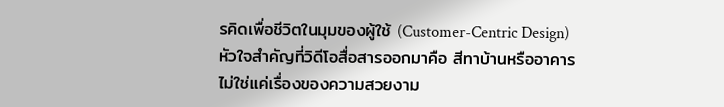รคิดเพื่อชีวิตในมุมของผู้ใช้ (Customer-Centric Design)
หัวใจสำคัญที่วิดีโอสื่อสารออกมาคือ สีทาบ้านหรืออาคารไม่ใช่แค่เรื่องของความสวยงาม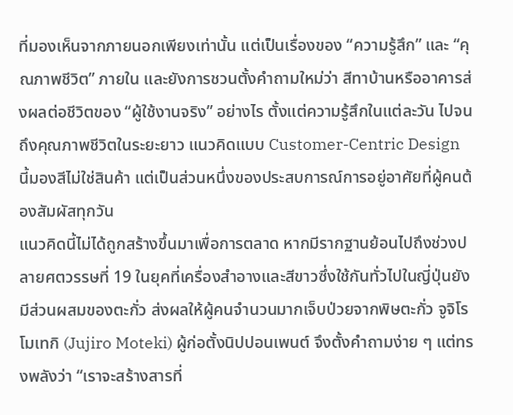ที่มองเห็นจากภายนอกเพียงเท่านั้น แต่เป็นเรื่องของ “ความรู้สึก” และ “คุณภาพชีวิต” ภายใน และยังการชวนตั้งคำถามใหม่ว่า สีทาบ้านหรืออาคารส่งผลต่อชีวิตของ “ผู้ใช้งานจริง” อย่างไร ตั้งแต่ความรู้สึกในแต่ละวัน ไปจนถึงคุณภาพชีวิตในระยะยาว แนวคิดแบบ Customer-Centric Design นี้มองสีไม่ใช่สินค้า แต่เป็นส่วนหนึ่งของประสบการณ์การอยู่อาศัยที่ผู้คนต้องสัมผัสทุกวัน
แนวคิดนี้ไม่ได้ถูกสร้างขึ้นมาเพื่อการตลาด หากมีรากฐานย้อนไปถึงช่วงปลายศตวรรษที่ 19 ในยุคที่เครื่องสำอางและสีขาวซึ่งใช้กันทั่วไปในญี่ปุ่นยังมีส่วนผสมของตะกั่ว ส่งผลให้ผู้คนจำนวนมากเจ็บป่วยจากพิษตะกั่ว จูจิโร โมเทกิ (Jujiro Moteki) ผู้ก่อตั้งนิปปอนเพนต์ จึงตั้งคำถามง่าย ๆ แต่ทรงพลังว่า “เราจะสร้างสารที่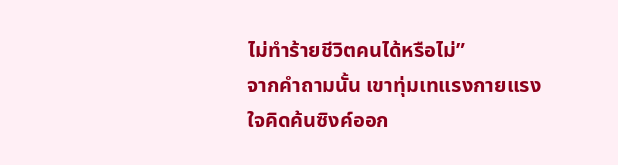ไม่ทำร้ายชีวิตคนได้หรือไม่”
จากคำถามนั้น เขาทุ่มเทแรงกายแรงใจคิดค้นซิงค์ออก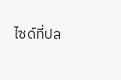ไซด์ที่ปล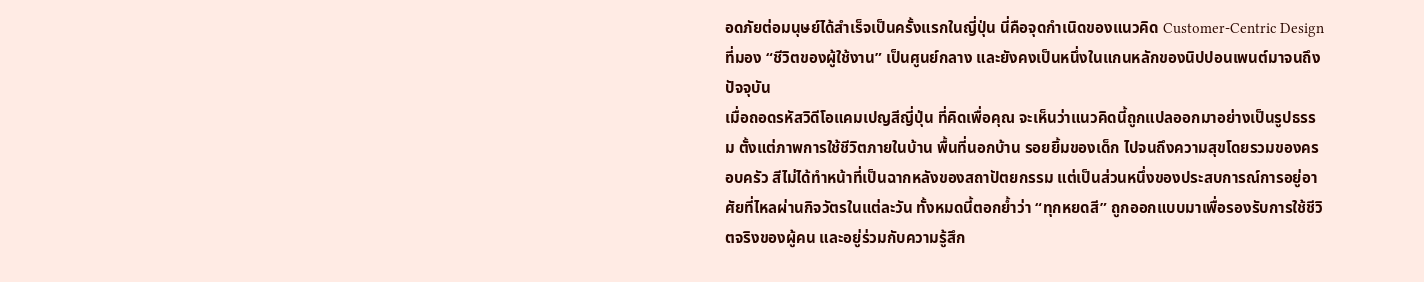อดภัยต่อมนุษย์ได้สำเร็จเป็นครั้งแรกในญี่ปุ่น นี่คือจุดกำเนิดของแนวคิด Customer-Centric Design ที่มอง “ชีวิตของผู้ใช้งาน” เป็นศูนย์กลาง และยังคงเป็นหนึ่งในแกนหลักของนิปปอนเพนต์มาจนถึงปัจจุบัน
เมื่อถอดรหัสวิดีโอแคมเปญสีญี่ปุ่น ที่คิดเพื่อคุณ จะเห็นว่าแนวคิดนี้ถูกแปลออกมาอย่างเป็นรูปธรรม ตั้งแต่ภาพการใช้ชีวิตภายในบ้าน พื้นที่นอกบ้าน รอยยิ้มของเด็ก ไปจนถึงความสุขโดยรวมของครอบครัว สีไม่ได้ทำหน้าที่เป็นฉากหลังของสถาปัตยกรรม แต่เป็นส่วนหนึ่งของประสบการณ์การอยู่อาศัยที่ไหลผ่านกิจวัตรในแต่ละวัน ทั้งหมดนี้ตอกย้ำว่า “ทุกหยดสี” ถูกออกแบบมาเพื่อรองรับการใช้ชีวิตจริงของผู้คน และอยู่ร่วมกับความรู้สึก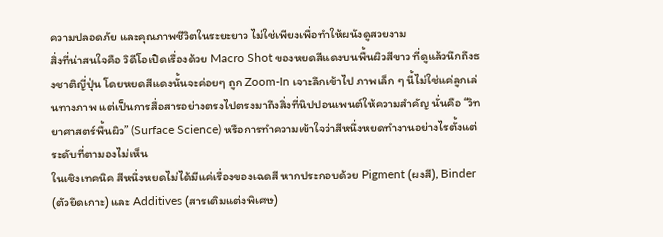ความปลอดภัย และคุณภาพชีวิตในระยะยาว ไม่ใช่เพียงเพื่อทำให้ผนังดูสวยงาม
สิ่งที่น่าสนใจคือ วิดีโอเปิดเรื่องด้วย Macro Shot ของหยดสีแดงบนพื้นผิวสีขาว ที่ดูแล้วนึกถึงธงชาติญี่ปุ่น โดยหยดสีแดงนั้นจะค่อยๆ ถูก Zoom-In เจาะลึกเข้าไป ภาพเล็ก ๆ นี้ไม่ใช่แค่ลูกเล่นทางภาพ แต่เป็นการสื่อสารอย่างตรงไปตรงมาถึงสิ่งที่นิปปอนเพนต์ให้ความสำคัญ นั่นคือ “วิทยาศาสตร์พื้นผิว” (Surface Science) หรือการทำความเข้าใจว่าสีหนึ่งหยดทำงานอย่างไรตั้งแต่ระดับที่ตามองไม่เห็น
ในเชิงเทคนิค สีหนึ่งหยดไม่ได้มีแค่เรื่องของเฉดสี หากประกอบด้วย Pigment (ผงสี), Binder (ตัวยึดเกาะ) และ Additives (สารเติมแต่งพิเศษ)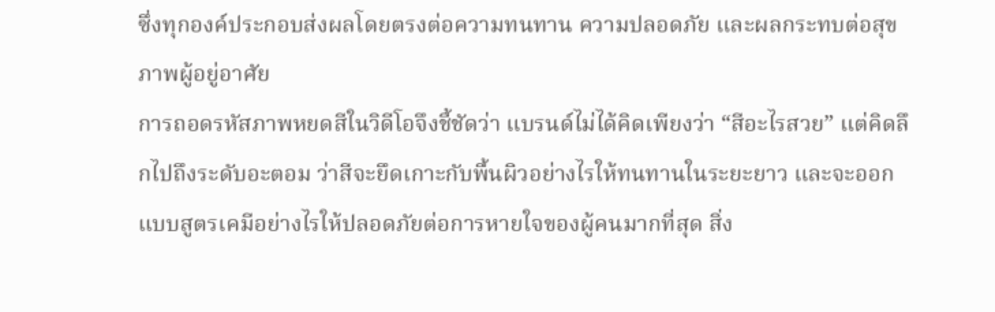ซึ่งทุกองค์ประกอบส่งผลโดยตรงต่อความทนทาน ความปลอดภัย และผลกระทบต่อสุขภาพผู้อยู่อาศัย
การถอดรหัสภาพหยดสีในวิดีโอจึงชี้ชัดว่า แบรนด์ไม่ได้คิดเพียงว่า “สีอะไรสวย” แต่คิดลึกไปถึงระดับอะตอม ว่าสีจะยึดเกาะกับพื้นผิวอย่างไรให้ทนทานในระยะยาว และจะออกแบบสูตรเคมีอย่างไรให้ปลอดภัยต่อการหายใจของผู้คนมากที่สุด สิ่ง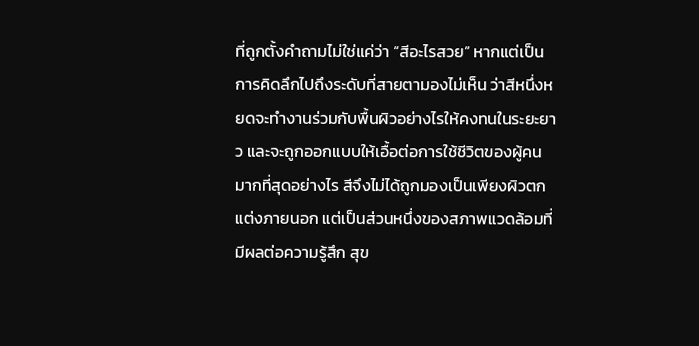ที่ถูกตั้งคำถามไม่ใช่แค่ว่า “สีอะไรสวย” หากแต่เป็นการคิดลึกไปถึงระดับที่สายตามองไม่เห็น ว่าสีหนึ่งหยดจะทำงานร่วมกับพื้นผิวอย่างไรให้คงทนในระยะยาว และจะถูกออกแบบให้เอื้อต่อการใช้ชีวิตของผู้คนมากที่สุดอย่างไร สีจึงไม่ได้ถูกมองเป็นเพียงผิวตกแต่งภายนอก แต่เป็นส่วนหนึ่งของสภาพแวดล้อมที่มีผลต่อความรู้สึก สุข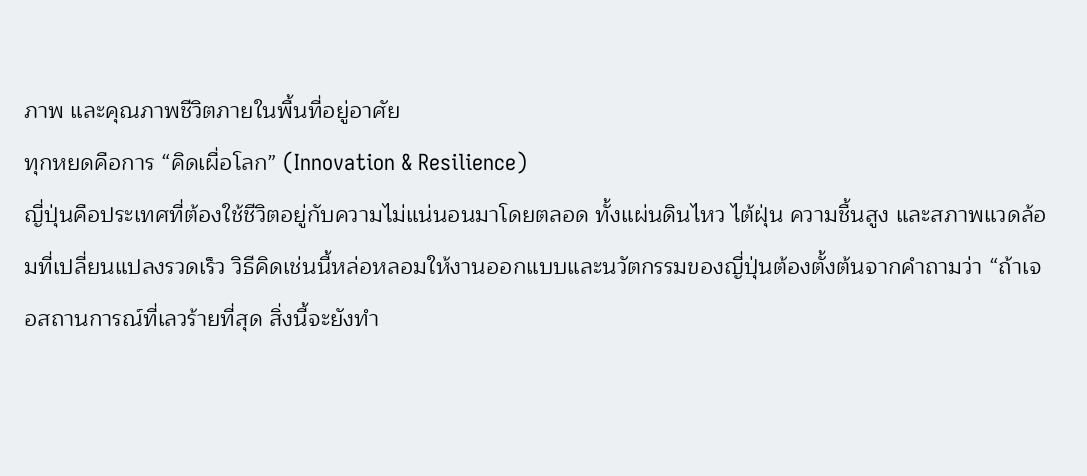ภาพ และคุณภาพชีวิตภายในพื้นที่อยู่อาศัย
ทุกหยดคือการ “คิดเผื่อโลก” (Innovation & Resilience)
ญี่ปุ่นคือประเทศที่ต้องใช้ชีวิตอยู่กับความไม่แน่นอนมาโดยตลอด ทั้งแผ่นดินไหว ไต้ฝุ่น ความชื้นสูง และสภาพแวดล้อมที่เปลี่ยนแปลงรวดเร็ว วิธีคิดเช่นนี้หล่อหลอมให้งานออกแบบและนวัตกรรมของญี่ปุ่นต้องตั้งต้นจากคำถามว่า “ถ้าเจอสถานการณ์ที่เลวร้ายที่สุด สิ่งนี้จะยังทำ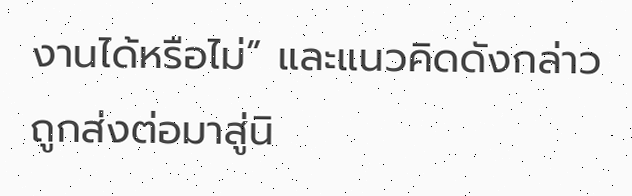งานได้หรือไม่” และแนวคิดดังกล่าวถูกส่งต่อมาสู่นิ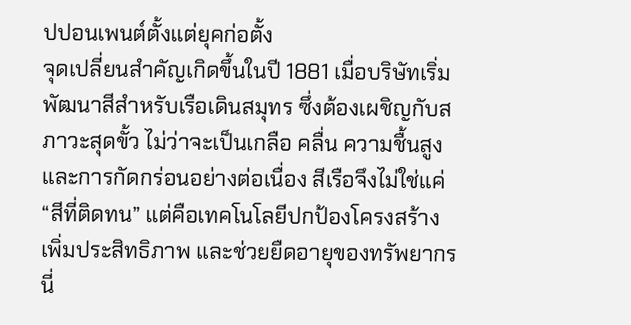ปปอนเพนต์ตั้งแต่ยุคก่อตั้ง
จุดเปลี่ยนสำคัญเกิดขึ้นในปี 1881 เมื่อบริษัทเริ่มพัฒนาสีสำหรับเรือเดินสมุทร ซึ่งต้องเผชิญกับสภาวะสุดขั้ว ไม่ว่าจะเป็นเกลือ คลื่น ความชื้นสูง และการกัดกร่อนอย่างต่อเนื่อง สีเรือจึงไม่ใช่แค่ “สีที่ติดทน” แต่คือเทคโนโลยีปกป้องโครงสร้าง เพิ่มประสิทธิภาพ และช่วยยืดอายุของทรัพยากร นี่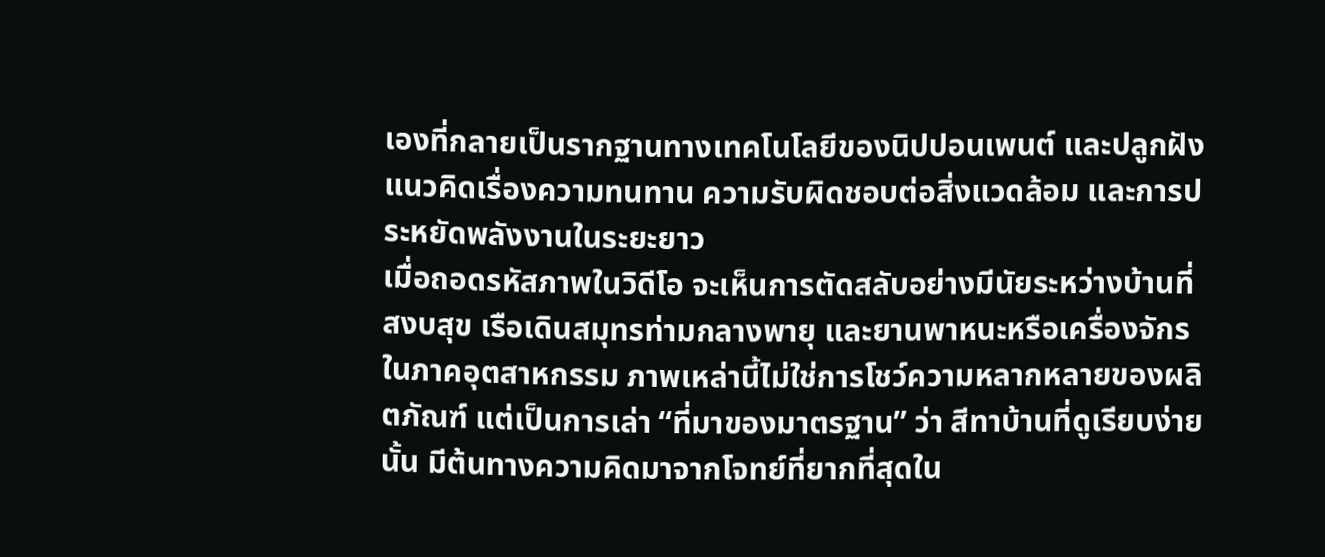เองที่กลายเป็นรากฐานทางเทคโนโลยีของนิปปอนเพนต์ และปลูกฝังแนวคิดเรื่องความทนทาน ความรับผิดชอบต่อสิ่งแวดล้อม และการประหยัดพลังงานในระยะยาว
เมื่อถอดรหัสภาพในวิดีโอ จะเห็นการตัดสลับอย่างมีนัยระหว่างบ้านที่สงบสุข เรือเดินสมุทรท่ามกลางพายุ และยานพาหนะหรือเครื่องจักรในภาคอุตสาหกรรม ภาพเหล่านี้ไม่ใช่การโชว์ความหลากหลายของผลิตภัณฑ์ แต่เป็นการเล่า “ที่มาของมาตรฐาน” ว่า สีทาบ้านที่ดูเรียบง่ายนั้น มีต้นทางความคิดมาจากโจทย์ที่ยากที่สุดใน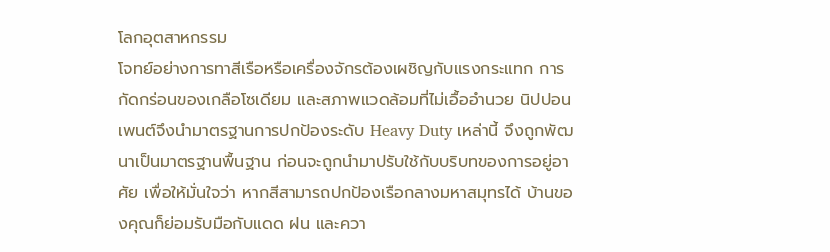โลกอุตสาหกรรม
โจทย์อย่างการทาสีเรือหรือเครื่องจักรต้องเผชิญกับแรงกระแทก การกัดกร่อนของเกลือโซเดียม และสภาพแวดล้อมที่ไม่เอื้ออำนวย นิปปอนเพนต์จึงนำมาตรฐานการปกป้องระดับ Heavy Duty เหล่านี้ จึงถูกพัฒนาเป็นมาตรฐานพื้นฐาน ก่อนจะถูกนำมาปรับใช้กับบริบทของการอยู่อาศัย เพื่อให้มั่นใจว่า หากสีสามารถปกป้องเรือกลางมหาสมุทรได้ บ้านของคุณก็ย่อมรับมือกับแดด ฝน และควา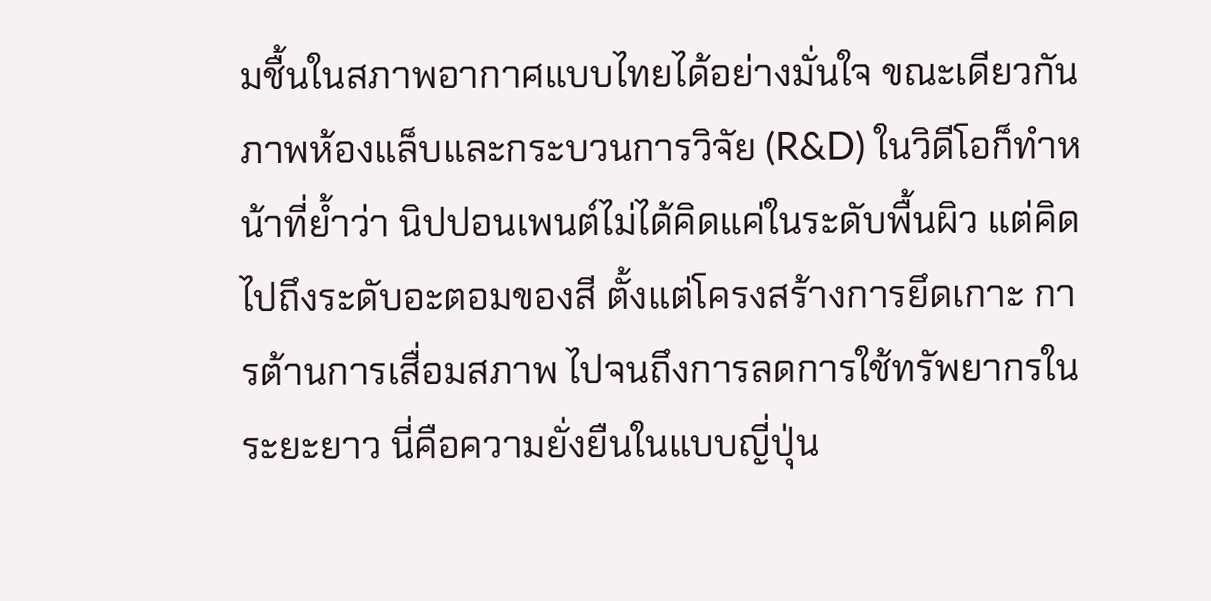มชื้นในสภาพอากาศแบบไทยได้อย่างมั่นใจ ขณะเดียวกัน ภาพห้องแล็บและกระบวนการวิจัย (R&D) ในวิดีโอก็ทำหน้าที่ย้ำว่า นิปปอนเพนต์ไม่ได้คิดแค่ในระดับพื้นผิว แต่คิดไปถึงระดับอะตอมของสี ตั้งแต่โครงสร้างการยึดเกาะ การต้านการเสื่อมสภาพ ไปจนถึงการลดการใช้ทรัพยากรในระยะยาว นี่คือความยั่งยืนในแบบญี่ปุ่น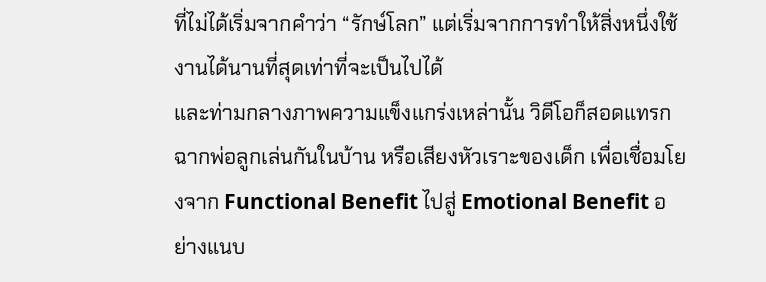ที่ไม่ได้เริ่มจากคำว่า “รักษ์โลก” แต่เริ่มจากการทำให้สิ่งหนึ่งใช้งานได้นานที่สุดเท่าที่จะเป็นไปได้
และท่ามกลางภาพความแข็งแกร่งเหล่านั้น วิดีโอก็สอดแทรกฉากพ่อลูกเล่นกันในบ้าน หรือเสียงหัวเราะของเด็ก เพื่อเชื่อมโยงจาก Functional Benefit ไปสู่ Emotional Benefit อย่างแนบ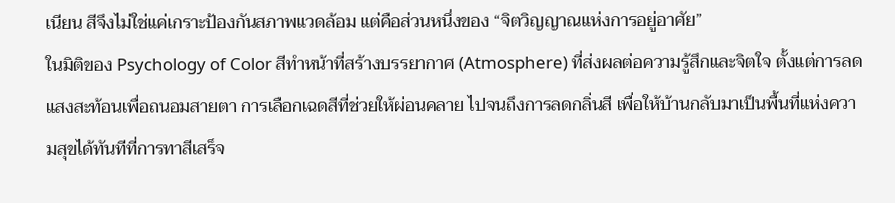เนียน สีจึงไม่ใช่แค่เกราะป้องกันสภาพแวดล้อม แต่คือส่วนหนึ่งของ “จิตวิญญาณแห่งการอยู่อาศัย”
ในมิติของ Psychology of Color สีทำหน้าที่สร้างบรรยากาศ (Atmosphere) ที่ส่งผลต่อความรู้สึกและจิตใจ ตั้งแต่การลดแสงสะท้อนเพื่อถนอมสายตา การเลือกเฉดสีที่ช่วยให้ผ่อนคลาย ไปจนถึงการลดกลิ่นสี เพื่อให้บ้านกลับมาเป็นพื้นที่แห่งความสุขได้ทันทีที่การทาสีเสร็จ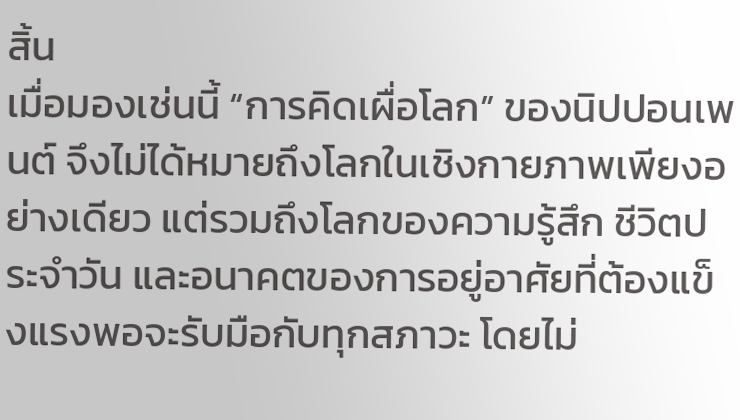สิ้น
เมื่อมองเช่นนี้ “การคิดเผื่อโลก” ของนิปปอนเพนต์ จึงไม่ได้หมายถึงโลกในเชิงกายภาพเพียงอย่างเดียว แต่รวมถึงโลกของความรู้สึก ชีวิตประจำวัน และอนาคตของการอยู่อาศัยที่ต้องแข็งแรงพอจะรับมือกับทุกสภาวะ โดยไม่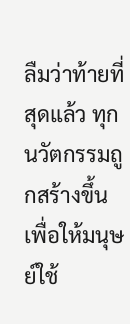ลืมว่าท้ายที่สุดแล้ว ทุกนวัตกรรมถูกสร้างขึ้นเพื่อให้มนุษย์ใช้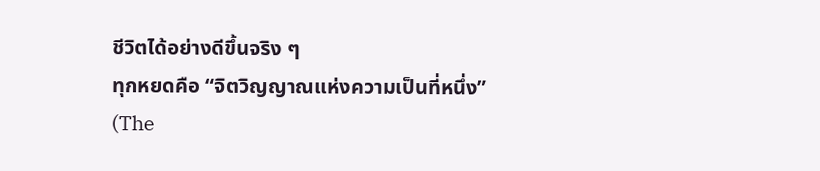ชีวิตได้อย่างดีขึ้นจริง ๆ
ทุกหยดคือ “จิตวิญญาณแห่งความเป็นที่หนึ่ง” (The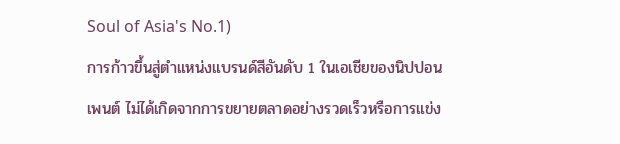Soul of Asia's No.1)
การก้าวขึ้นสู่ตำแหน่งแบรนด์สีอันดับ 1 ในเอเชียของนิปปอนเพนต์ ไม่ได้เกิดจากการขยายตลาดอย่างรวดเร็วหรือการแข่ง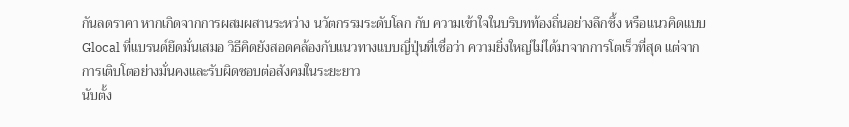กันลดราคา หากเกิดจากการผสมผสานระหว่าง นวัตกรรมระดับโลก กับ ความเข้าใจในบริบทท้องถิ่นอย่างลึกซึ้ง หรือแนวคิดแบบ Glocal ที่แบรนด์ยึดมั่นเสมอ วิธีคิดยังสอดคล้องกับแนวทางแบบญี่ปุ่นที่เชื่อว่า ความยิ่งใหญ่ไม่ได้มาจากการโตเร็วที่สุด แต่จากการเติบโตอย่างมั่นคงและรับผิดชอบต่อสังคมในระยะยาว
นับตั้ง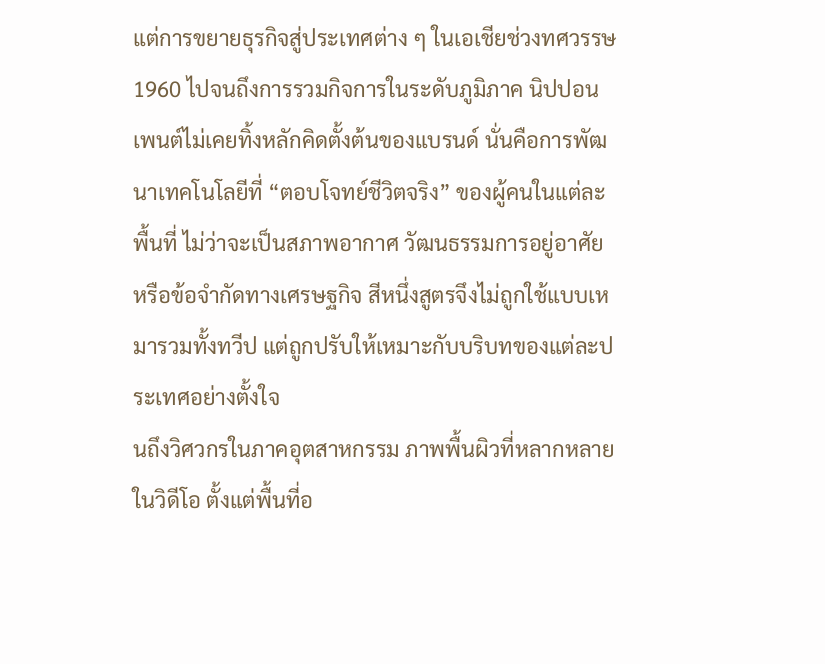แต่การขยายธุรกิจสู่ประเทศต่าง ๆ ในเอเชียช่วงทศวรรษ 1960 ไปจนถึงการรวมกิจการในระดับภูมิภาค นิปปอนเพนต์ไม่เคยทิ้งหลักคิดตั้งต้นของแบรนด์ นั่นคือการพัฒนาเทคโนโลยีที่ “ตอบโจทย์ชีวิตจริง” ของผู้คนในแต่ละพื้นที่ ไม่ว่าจะเป็นสภาพอากาศ วัฒนธรรมการอยู่อาศัย หรือข้อจำกัดทางเศรษฐกิจ สีหนึ่งสูตรจึงไม่ถูกใช้แบบเหมารวมทั้งทวีป แต่ถูกปรับให้เหมาะกับบริบทของแต่ละประเทศอย่างตั้งใจ
นถึงวิศวกรในภาคอุตสาหกรรม ภาพพื้นผิวที่หลากหลายในวิดีโอ ตั้งแต่พื้นที่อ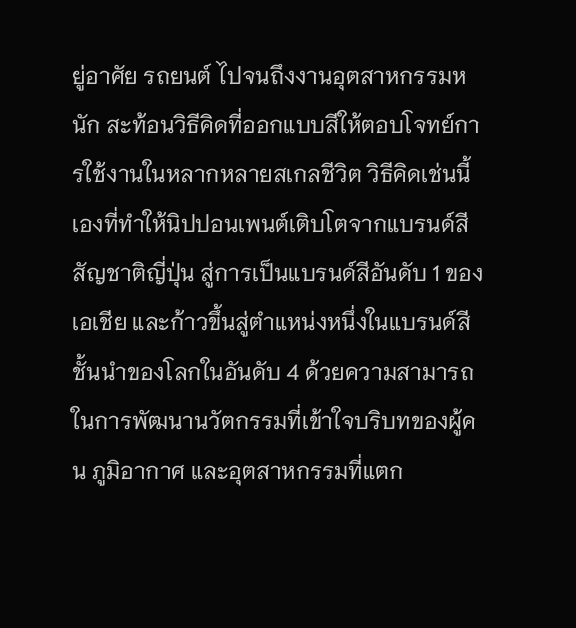ยู่อาศัย รถยนต์ ไปจนถึงงานอุตสาหกรรมหนัก สะท้อนวิธีคิดที่ออกแบบสีให้ตอบโจทย์การใช้งานในหลากหลายสเกลชีวิต วิธีคิดเช่นนี้เองที่ทำให้นิปปอนเพนต์เติบโตจากแบรนด์สีสัญชาติญี่ปุ่น สู่การเป็นแบรนด์สีอันดับ 1 ของเอเชีย และก้าวขึ้นสู่ตำแหน่งหนึ่งในแบรนด์สีชั้นนำของโลกในอันดับ 4 ด้วยความสามารถในการพัฒนานวัตกรรมที่เข้าใจบริบทของผู้คน ภูมิอากาศ และอุตสาหกรรมที่แตก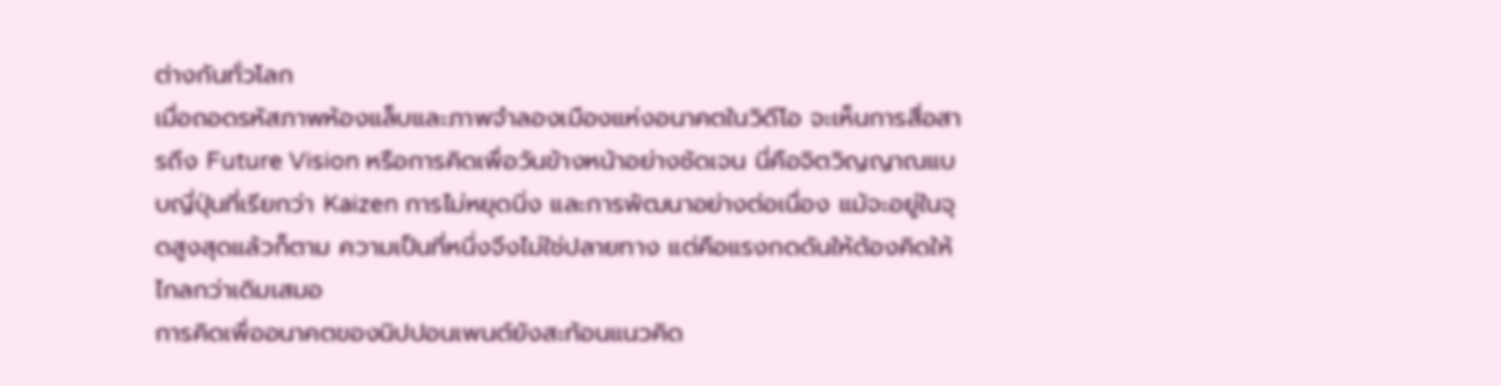ต่างกันทั่วโลก
เมื่อถอดรหัสภาพห้องแล็บและภาพจำลองเมืองแห่งอนาคตในวิดีโอ จะเห็นการสื่อสารถึง Future Vision หรือการคิดเพื่อวันข้างหน้าอย่างชัดเจน นี่คือจิตวิญญาณแบบญี่ปุ่นที่เรียกว่า Kaizen การไม่หยุดนิ่ง และการพัฒนาอย่างต่อเนื่อง แม้จะอยู่ในจุดสูงสุดแล้วก็ตาม ความเป็นที่หนึ่งจึงไม่ใช่ปลายทาง แต่คือแรงกดดันให้ต้องคิดให้ไกลกว่าเดิมเสมอ
การคิดเพื่ออนาคตของนิปปอนเพนต์ยังสะท้อนแนวคิด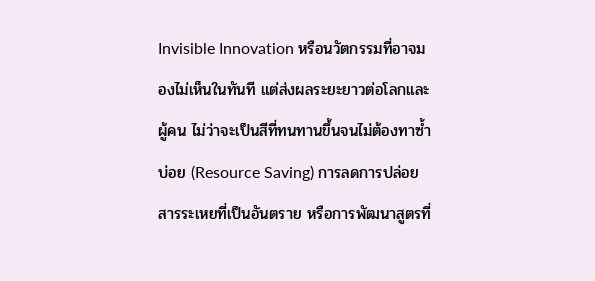Invisible Innovation หรือนวัตกรรมที่อาจมองไม่เห็นในทันที แต่ส่งผลระยะยาวต่อโลกและผู้คน ไม่ว่าจะเป็นสีที่ทนทานขึ้นจนไม่ต้องทาซ้ำบ่อย (Resource Saving) การลดการปล่อยสารระเหยที่เป็นอันตราย หรือการพัฒนาสูตรที่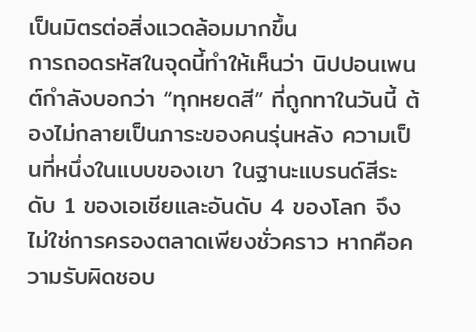เป็นมิตรต่อสิ่งแวดล้อมมากขึ้น
การถอดรหัสในจุดนี้ทำให้เห็นว่า นิปปอนเพนต์กำลังบอกว่า “ทุกหยดสี” ที่ถูกทาในวันนี้ ต้องไม่กลายเป็นภาระของคนรุ่นหลัง ความเป็นที่หนึ่งในแบบของเขา ในฐานะแบรนด์สีระดับ 1 ของเอเชียและอันดับ 4 ของโลก จึงไม่ใช่การครองตลาดเพียงชั่วคราว หากคือความรับผิดชอบ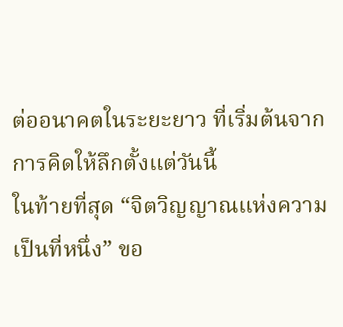ต่ออนาคตในระยะยาว ที่เริ่มต้นจากการคิดให้ลึกตั้งแต่วันนี้
ในท้ายที่สุด “จิตวิญญาณแห่งความเป็นที่หนึ่ง” ขอ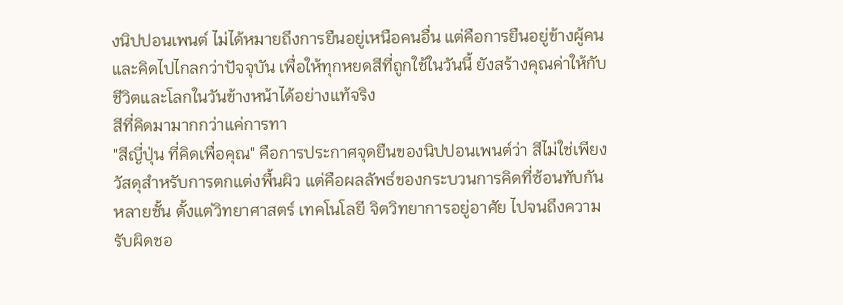งนิปปอนเพนต์ ไม่ได้หมายถึงการยืนอยู่เหนือคนอื่น แต่คือการยืนอยู่ข้างผู้คน และคิดไปไกลกว่าปัจจุบัน เพื่อให้ทุกหยดสีที่ถูกใช้ในวันนี้ ยังสร้างคุณค่าให้กับชีวิตและโลกในวันข้างหน้าได้อย่างแท้จริง
สีที่คิดมามากกว่าแค่การทา
"สีญี่ปุ่น ที่คิดเพื่อคุณ" คือการประกาศจุดยืนของนิปปอนเพนต์ว่า สีไม่ใช่เพียงวัสดุสำหรับการตกแต่งพื้นผิว แต่คือผลลัพธ์ของกระบวนการคิดที่ซ้อนทับกันหลายชั้น ตั้งแต่วิทยาศาสตร์ เทคโนโลยี จิตวิทยาการอยู่อาศัย ไปจนถึงความรับผิดชอ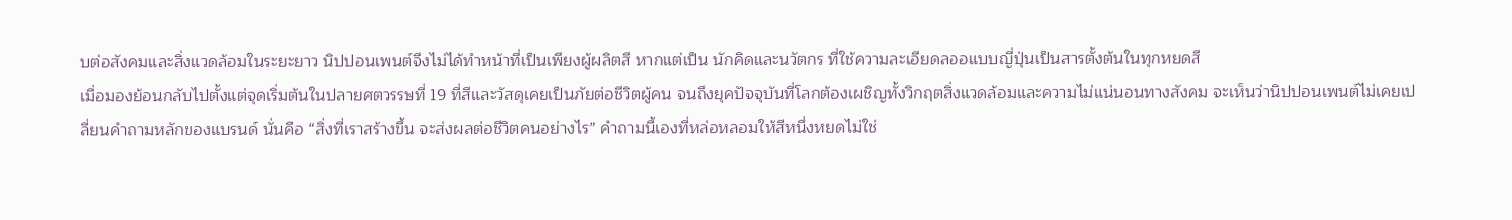บต่อสังคมและสิ่งแวดล้อมในระยะยาว นิปปอนเพนต์จึงไม่ได้ทำหน้าที่เป็นเพียงผู้ผลิตสี หากแต่เป็น นักคิดและนวัตกร ที่ใช้ความละเอียดลออแบบญี่ปุ่นเป็นสารตั้งต้นในทุกหยดสี
เมื่อมองย้อนกลับไปตั้งแต่จุดเริ่มต้นในปลายศตวรรษที่ 19 ที่สีและวัสดุเคยเป็นภัยต่อชีวิตผู้คน จนถึงยุคปัจจุบันที่โลกต้องเผชิญทั้งวิกฤตสิ่งแวดล้อมและความไม่แน่นอนทางสังคม จะเห็นว่านิปปอนเพนต์ไม่เคยเปลี่ยนคำถามหลักของแบรนด์ นั่นคือ “สิ่งที่เราสร้างขึ้น จะส่งผลต่อชีวิตคนอย่างไร” คำถามนี้เองที่หล่อหลอมให้สีหนึ่งหยดไม่ใช่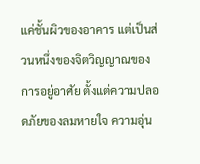แค่ชั้นผิวของอาคาร แต่เป็นส่วนหนึ่งของจิตวิญญาณของการอยู่อาศัย ตั้งแต่ความปลอดภัยของลมหายใจ ความอุ่น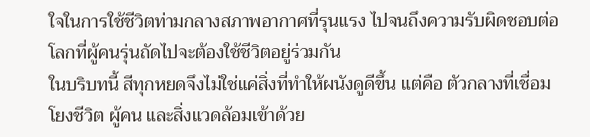ใจในการใช้ชีวิตท่ามกลางสภาพอากาศที่รุนแรง ไปจนถึงความรับผิดชอบต่อโลกที่ผู้คนรุ่นถัดไปจะต้องใช้ชีวิตอยู่ร่วมกัน
ในบริบทนี้ สีทุกหยดจึงไม่ใช่แค่สิ่งที่ทำให้ผนังดูดีขึ้น แต่คือ ตัวกลางที่เชื่อมโยงชีวิต ผู้คน และสิ่งแวดล้อมเข้าด้วย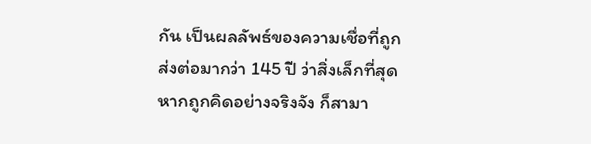กัน เป็นผลลัพธ์ของความเชื่อที่ถูกส่งต่อมากว่า 145 ปี ว่าสิ่งเล็กที่สุด หากถูกคิดอย่างจริงจัง ก็สามา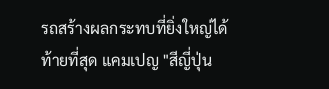รถสร้างผลกระทบที่ยิ่งใหญ่ได้
ท้ายที่สุด แคมเปญ "สีญี่ปุ่น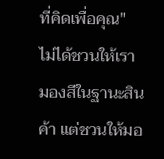ที่คิดเพื่อคุณ" ไม่ได้ชวนให้เรามองสีในฐานะสินค้า แต่ชวนให้มอ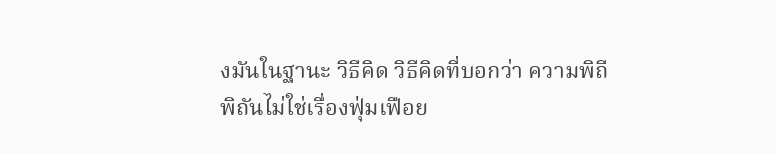งมันในฐานะ วิธีคิด วิธีคิดที่บอกว่า ความพิถีพิถันไม่ใช่เรื่องฟุ่มเฟือย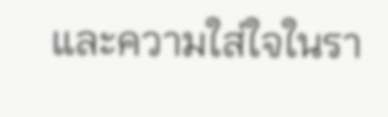และความใส่ใจในรา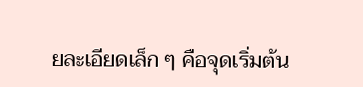ยละเอียดเล็ก ๆ คือจุดเริ่มต้น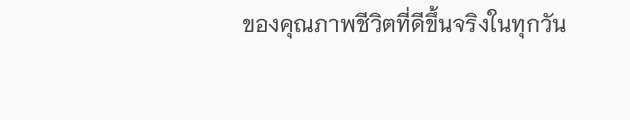ของคุณภาพชีวิตที่ดีขึ้นจริงในทุกวัน